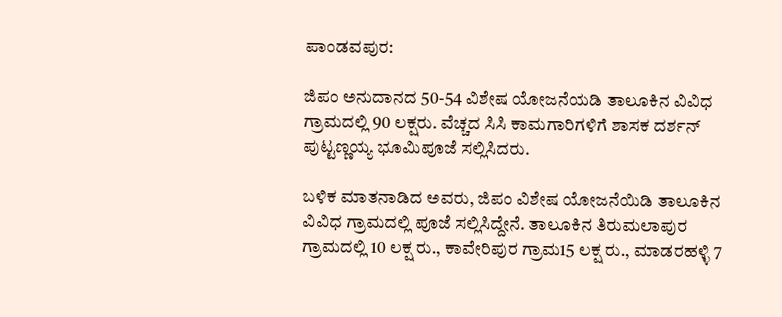ಪಾಂಡವಪುರ:

ಜಿಪಂ ಅನುದಾನದ 50-54 ವಿಶೇಷ ಯೋಜನೆಯಡಿ ತಾಲೂಕಿನ ವಿವಿಧ ಗ್ರಾಮದಲ್ಲಿ 90 ಲಕ್ಷರು. ವೆಚ್ಚದ ಸಿಸಿ ಕಾಮಗಾರಿಗಳಿಗೆ ಶಾಸಕ ದರ್ಶನ್‌ ಪುಟ್ಟಣ್ಣಯ್ಯ ಭೂಮಿ‌ಪೂಜೆ ಸಲ್ಲಿಸಿದರು.

ಬಳಿಕ‌ ಮಾತನಾಡಿದ ಅವರು, ಜಿಪಂ ವಿಶೇಷ ಯೋಜನೆಯಿಡಿ ತಾಲೂಕಿನ ವಿವಿಧ ಗ್ರಾಮದಲ್ಲಿ ಪೂಜೆ ಸಲ್ಲಿಸಿದ್ದೇನೆ. ತಾಲೂಕಿನ ತಿರುಮಲಾಪುರ ಗ್ರಾಮದಲ್ಲಿ 10 ಲಕ್ಷ ರು., ಕಾವೇರಿಪುರ ಗ್ರಾಮ15 ಲಕ್ಷ ರು., ಮಾಡರಹಳ್ಳಿ 7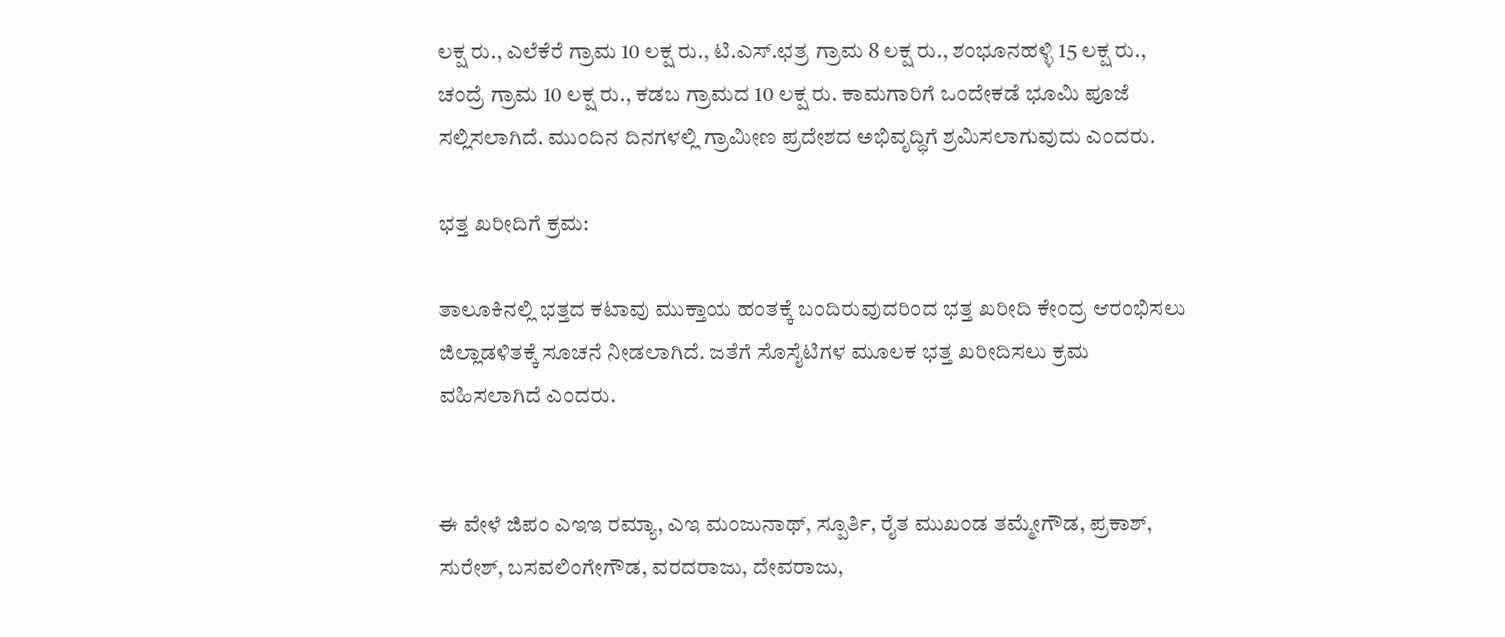ಲಕ್ಷ ರು., ಎಲೆಕೆರೆ ಗ್ರಾಮ 10 ಲಕ್ಷ ರು., ಟಿ.ಎಸ್.ಛತ್ರ ಗ್ರಾಮ 8 ಲಕ್ಷ ರು., ಶಂಭೂನಹಳ್ಳಿ 15 ಲಕ್ಷ ರು., ಚಂದ್ರೆ ಗ್ರಾಮ 10 ಲಕ್ಷ ರು., ಕಡಬ ಗ್ರಾಮದ 10 ಲಕ್ಷ ರು. ಕಾಮಗಾರಿಗೆ‌ ಒಂದೇಕಡೆ ಭೂಮಿ ಪೂಜೆ ಸಲ್ಲಿಸಲಾಗಿದೆ. ಮುಂದಿನ ದಿನಗಳಲ್ಲಿ ಗ್ರಾಮೀಣ ಪ್ರದೇಶದ ಅಭಿವೃದ್ಧಿಗೆ ಶ್ರಮಿಸಲಾಗುವುದು ಎಂದರು.

ಭತ್ತ ಖರೀದಿಗೆ ಕ್ರಮ:

ತಾಲೂಕಿನಲ್ಲಿ ಭತ್ತದ ಕಟಾವು ಮುಕ್ತಾಯ ಹಂತಕ್ಕೆ ಬಂದಿರುವುದರಿಂದ ಭತ್ತ ಖರೀದಿ‌ ಕೇಂದ್ರ ಆರಂಭಿಸಲು ಜಿಲ್ಲಾಡಳಿತಕ್ಕೆ ಸೂಚನೆ ನೀಡಲಾಗಿದೆ. ಜತೆಗೆ ಸೊಸೈಟಿಗಳ ಮೂಲಕ ಭತ್ತ ಖರೀದಿಸಲು ಕ್ರಮ ವಹಿಸಲಾಗಿದೆ ಎಂದರು.


ಈ ವೇಳೆ ಜಿಪಂ‌ ಎಇಇ ರಮ್ಯಾ, ಎಇ ಮಂಜುನಾಥ್, ಸ್ಪೂರ್ತಿ, ರೈತ‌ ಮುಖಂಡ ತಮ್ಮೇಗೌಡ, ಪ್ರಕಾಶ್, ಸುರೇಶ್, ಬಸವಲಿಂಗೇಗೌಡ, ವರದರಾಜು, ದೇವರಾಜು,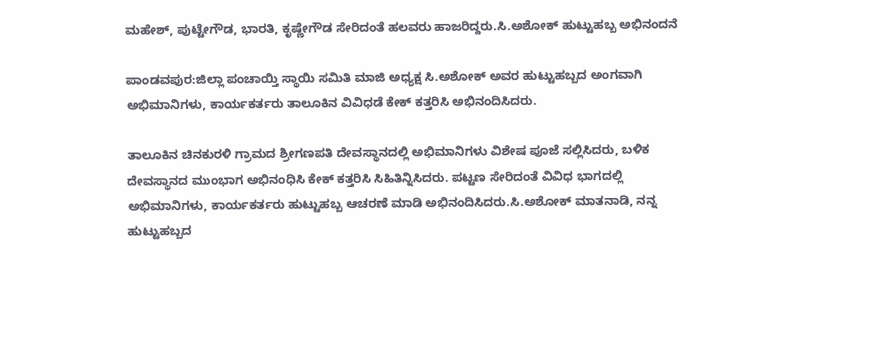ಮಹೇಶ್, ಪುಟ್ಟೇಗೌಡ, ಭಾರತಿ, ಕೃಷ್ಣೇಗೌಡ ಸೇರಿದಂತೆ ಹಲವರು ಹಾಜರಿದ್ದರು.ಸಿ.ಅಶೋಕ್ ಹುಟ್ಟುಹಬ್ಬ ಅಭಿನಂದನೆ

ಪಾಂಡವಪುರ:ಜಿಲ್ಲಾ ಪಂಚಾಯ್ತಿ ಸ್ಥಾಯಿ ಸಮಿತಿ ಮಾಜಿ ಅಧ್ಯಕ್ಷ ಸಿ.ಅಶೋಕ್ ಅವರ ಹುಟ್ಟುಹಬ್ಬದ ಅಂಗವಾಗಿ ಅಭಿಮಾನಿಗಳು, ಕಾರ್ಯಕರ್ತರು ತಾಲೂಕಿನ ವಿವಿಧಡೆ ಕೇಕ್ ಕತ್ತರಿಸಿ ಅಭಿನಂದಿಸಿದರು.

ತಾಲೂಕಿನ ಚಿನಕುರಳಿ ಗ್ರಾಮದ ಶ್ರೀಗಣಪತಿ ದೇವಸ್ಥಾನದಲ್ಲಿ ಅಭಿಮಾನಿಗಳು ವಿಶೇಷ ಪೂಜೆ ಸಲ್ಲಿಸಿದರು, ಬಳಿಕ ದೇವಸ್ಥಾನದ ಮುಂಭಾಗ ಅಭಿನಂಧಿಸಿ‌ ಕೇಕ್ ಕತ್ತರಿಸಿ ಸಿಹಿತಿನ್ನಿಸಿದರು. ಪಟ್ಟಣ ಸೇರಿದಂತೆ ವಿವಿಧ ಭಾಗದಲ್ಲಿ ಅಭಿಮಾನಿಗಳು, ಕಾರ್ಯಕರ್ತರು ಹುಟ್ಟುಹಬ್ಬ ಆಚರಣೆ ಮಾಡಿ ಅಭಿನಂದಿಸಿದರು.ಸಿ.ಅಶೋಕ್ ಮಾತನಾಡಿ, ನನ್ನ ಹುಟ್ಟುಹಬ್ಬದ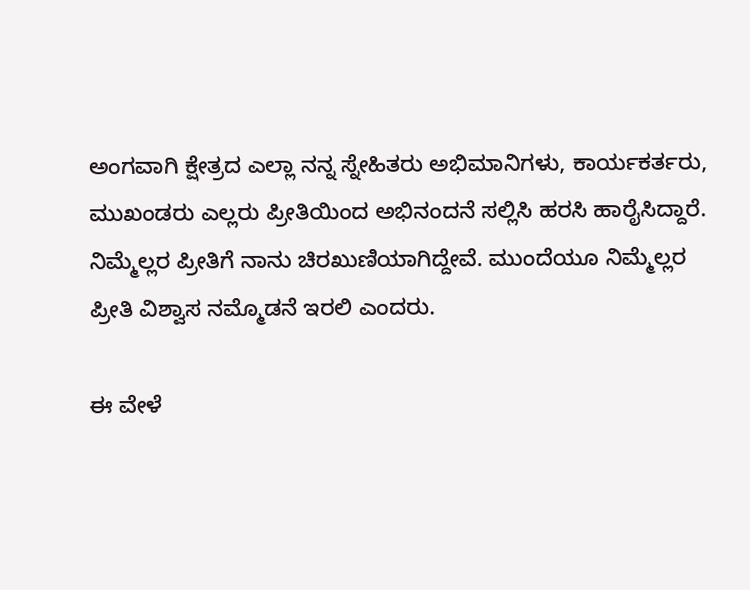ಅಂಗವಾಗಿ ಕ್ಷೇತ್ರದ ಎಲ್ಲಾ ನನ್ನ ಸ್ನೇಹಿತರು ಅಭಿಮಾನಿಗಳು, ಕಾರ್ಯಕರ್ತರು, ಮುಖಂಡರು ಎಲ್ಲರು ಪ್ರೀತಿಯಿಂದ ಅಭಿನಂದನೆ ಸಲ್ಲಿಸಿ ಹರಸಿ ಹಾರೈಸಿದ್ದಾರೆ. ನಿಮ್ಮೆಲ್ಲರ ಪ್ರೀತಿಗೆ ನಾನು ಚಿರಖುಣಿಯಾಗಿದ್ದೇವೆ. ಮುಂದೆಯೂ ನಿಮ್ಮೆಲ್ಲರ‌ ಪ್ರೀತಿ ವಿಶ್ವಾಸ ನಮ್ಮೊಡನೆ ಇರಲಿ ಎಂದರು.

ಈ ವೇಳೆ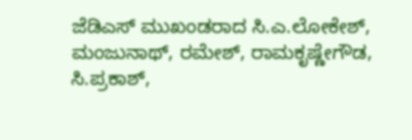ಜೆಡಿಎಸ್ ಮುಖಂಡರಾದ ಸಿ.ಎ.ಲೋಕೇಶ್, ಮಂಜುನಾಥ್, ರಮೇಶ್, ರಾಮಕೃಷ್ಣೇಗೌಡ, ಸಿ.ಪ್ರಕಾಶ್,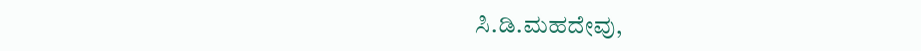ಸಿ.ಡಿ.ಮಹದೇವು,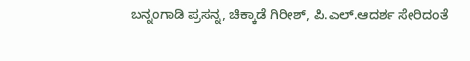ಬನ್ನಂಗಾಡಿ ಪ್ರಸನ್ನ, ಚಿಕ್ಕಾಡೆ ಗಿರೀಶ್, ಪಿ.ಎಲ್.ಆದರ್ಶ ಸೇರಿದಂತೆ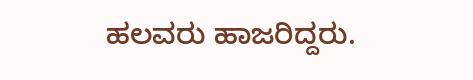ಹಲವರು ಹಾಜರಿದ್ದರು.